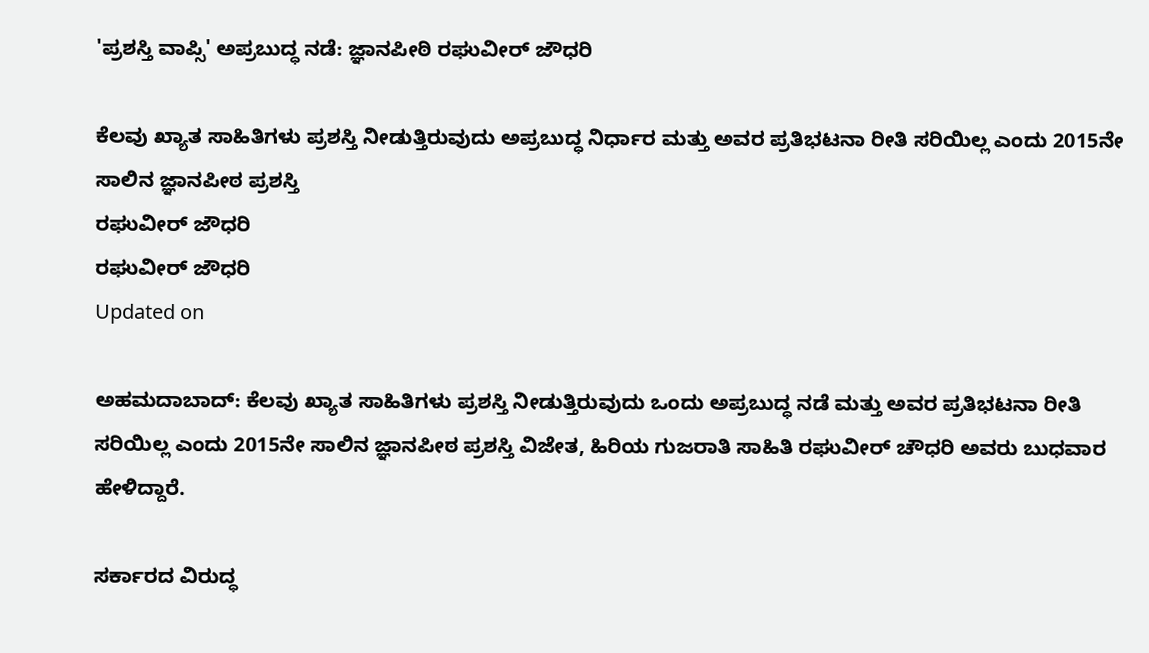'ಪ್ರಶಸ್ತಿ ವಾಪ್ಸಿ' ಅಪ್ರಬುದ್ಧ ನಡೆ: ಜ್ಞಾನಪೀಠಿ ರಘುವೀರ್ ಜೌಧರಿ

ಕೆಲವು ಖ್ಯಾತ ಸಾಹಿತಿಗಳು ಪ್ರಶಸ್ತಿ ನೀಡುತ್ತಿರುವುದು ಅಪ್ರಬುದ್ಧ ನಿರ್ಧಾರ ಮತ್ತು ಅವರ ಪ್ರತಿಭಟನಾ ರೀತಿ ಸರಿಯಿಲ್ಲ ಎಂದು 2015ನೇ ಸಾಲಿನ ಜ್ಞಾನಪೀಠ ಪ್ರಶಸ್ತಿ
ರಘುವೀರ್ ಜೌಧರಿ
ರಘುವೀರ್ ಜೌಧರಿ
Updated on

ಅಹಮದಾಬಾದ್: ಕೆಲವು ಖ್ಯಾತ ಸಾಹಿತಿಗಳು ಪ್ರಶಸ್ತಿ ನೀಡುತ್ತಿರುವುದು ಒಂದು ಅಪ್ರಬುದ್ಧ ನಡೆ ಮತ್ತು ಅವರ ಪ್ರತಿಭಟನಾ ರೀತಿ ಸರಿಯಿಲ್ಲ ಎಂದು 2015ನೇ ಸಾಲಿನ ಜ್ಞಾನಪೀಠ ಪ್ರಶಸ್ತಿ ವಿಜೇತ, ಹಿರಿಯ ಗುಜರಾತಿ ಸಾಹಿತಿ ರಘುವೀರ್ ಚೌಧರಿ ಅವರು ಬುಧವಾರ ಹೇಳಿದ್ದಾರೆ.

ಸರ್ಕಾರದ ವಿರುದ್ಧ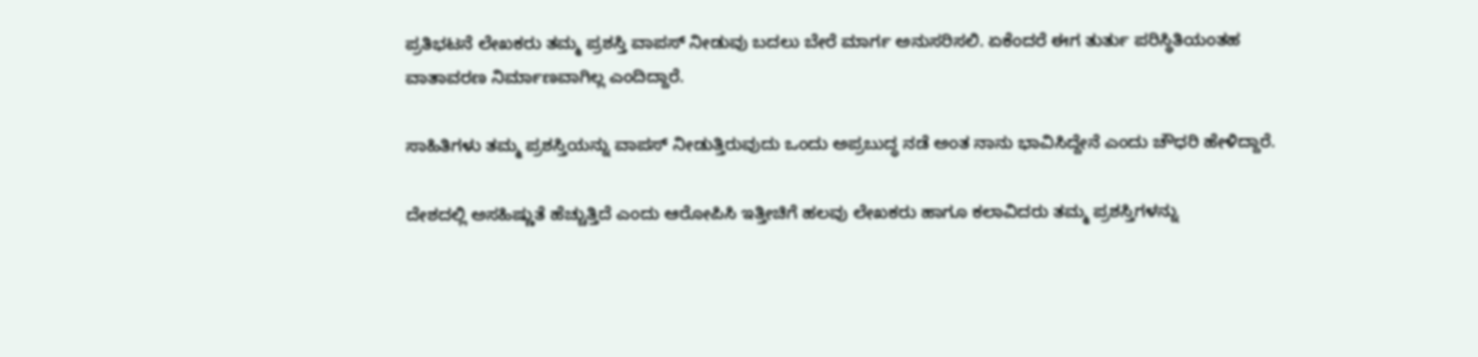ಪ್ರತಿಭಟನೆ ಲೇಖಕರು ತಮ್ಮ ಪ್ರಶಸ್ತಿ ವಾಪಸ್ ನೀಡುವು ಬದಲು ಬೇರೆ ಮಾರ್ಗ ಅನುಸರಿಸಲಿ. ಏಕೆಂದರೆ ಈಗ ತುರ್ತು ಪರಿಸ್ಥಿತಿಯಂತಹ ವಾತಾವರಣ ನಿರ್ಮಾಣವಾಗಿಲ್ಲ ಎಂದಿದ್ದಾರೆ.

ಸಾಹಿತಿಗಳು ತಮ್ಮ ಪ್ರಶಸ್ತಿಯನ್ನು ವಾಪಸ್ ನೀಡುತ್ತಿರುವುದು ಒಂದು ಅಪ್ರಬುದ್ಧ ನಡೆ ಅಂತ ನಾನು ಭಾವಿಸಿದ್ದೇನೆ ಎಂದು ಚೌಧರಿ ಹೇಳಿದ್ದಾರೆ.

ದೇಶದಲ್ಲಿ ಅಸಹಿಷ್ಣುತೆ ಹೆಚ್ಚುತ್ತಿದೆ ಎಂದು ಆರೋಪಿಸಿ ಇತ್ತೀಚಿಗೆ ಹಲವು ಲೇಖಕರು ಹಾಗೂ ಕಲಾವಿದರು ತಮ್ಮ ಪ್ರಶಸ್ತಿಗಳನ್ನು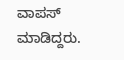ವಾಪಸ್ ಮಾಡಿದ್ದರು.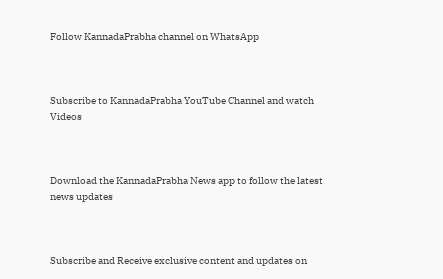Follow KannadaPrabha channel on WhatsApp



Subscribe to KannadaPrabha YouTube Channel and watch Videos



Download the KannadaPrabha News app to follow the latest news updates



Subscribe and Receive exclusive content and updates on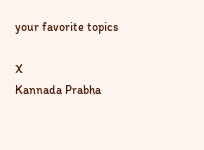your favorite topics

X
Kannada Prabha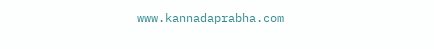www.kannadaprabha.com